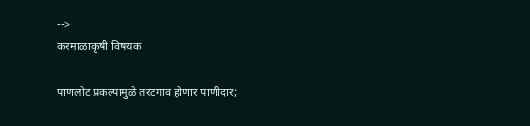-->
करमाळाकृषी विषयक

पाणलोट प्रकल्पामुळे तरटगाव होणार पाणीदार;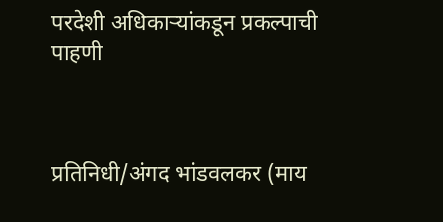परदेशी अधिकाऱ्यांकडून प्रकल्पाची पाहणी



प्रतिनिधी/अंगद भांडवलकर (माय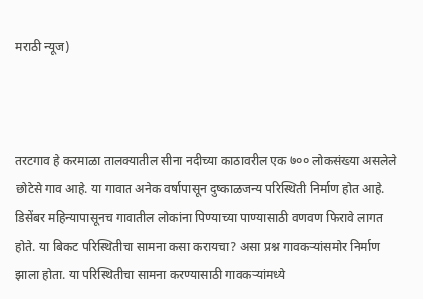मराठी न्यूज)



तरटगाव हे करमाळा तालक्यातील सीना नदीच्या काठावरील एक ७०० लोकसंख्या असलेले छोटेसे गाव आहे. या गावात अनेक वर्षापासून दुष्काळजन्य परिस्थिती निर्माण होत आहे. डिसेंबर महिन्यापासूनच गावातील लोकांना पिण्याच्या पाण्यासाठी वणवण फिरावे लागत होते. या बिकट परिस्थितीचा सामना कसा करायचा? असा प्रश्न गावकऱ्यांसमोर निर्माण झाला होता. या परिस्थितीचा सामना करण्यासाठी गावकऱ्यांमध्ये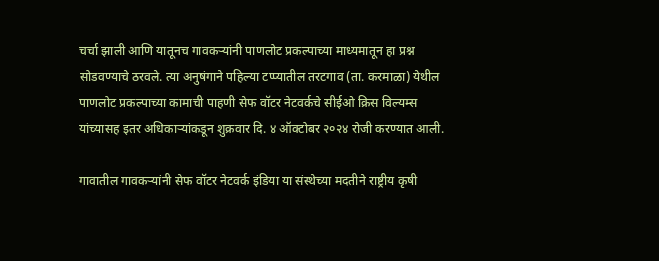चर्चा झाली आणि यातूनच गावकऱ्यांनी पाणलोट प्रकल्पाच्या माध्यमातून हा प्रश्न सोडवण्याचे ठरवले. त्या अनुषंगाने पहिल्या टप्प्यातील तरटगाव (ता. करमाळा) येथील पाणलोट प्रकल्पाच्या कामाची पाहणी सेफ वॉटर नेटवर्कचे सीईओ क्रिस विल्यम्स यांच्यासह इतर अधिकाऱ्यांकडून शुक्रवार दि. ४ ऑक्टोबर २०२४ रोजी करण्यात आली.

गावातील गावकऱ्यांनी सेफ वॉटर नेटवर्क इंडिया या संस्थेच्या मदतीने राष्ट्रीय कृषी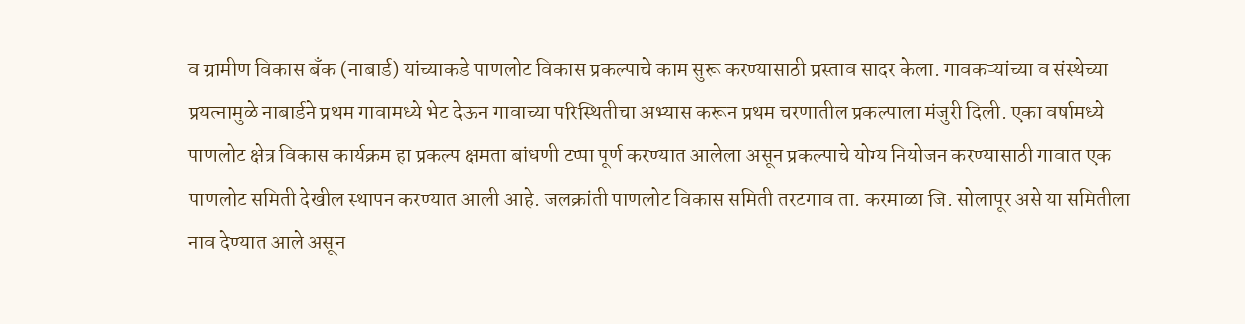व ग्रामीण विकास बँक (नाबार्ड) यांच्याकडे पाणलोट विकास प्रकल्पाचे काम सुरू करण्यासाठी प्रस्ताव सादर केला. गावकऱ्यांच्या व संस्थेच्या प्रयत्नामुळे नाबार्डने प्रथम गावामध्ये भेट देऊन गावाच्या परिस्थितीचा अभ्यास करून प्रथम चरणातील प्रकल्पाला मंजुरी दिली. एका वर्षामध्ये पाणलोट क्षेत्र विकास कार्यक्रम हा प्रकल्प क्षमता बांधणी टप्पा पूर्ण करण्यात आलेला असून प्रकल्पाचे योग्य नियोजन करण्यासाठी गावात एक पाणलोट समिती देखील स्थापन करण्यात आली आहे. जलक्रांती पाणलोट विकास समिती तरटगाव ता. करमाळा जि. सोलापूर असे या समितीला नाव देण्यात आले असून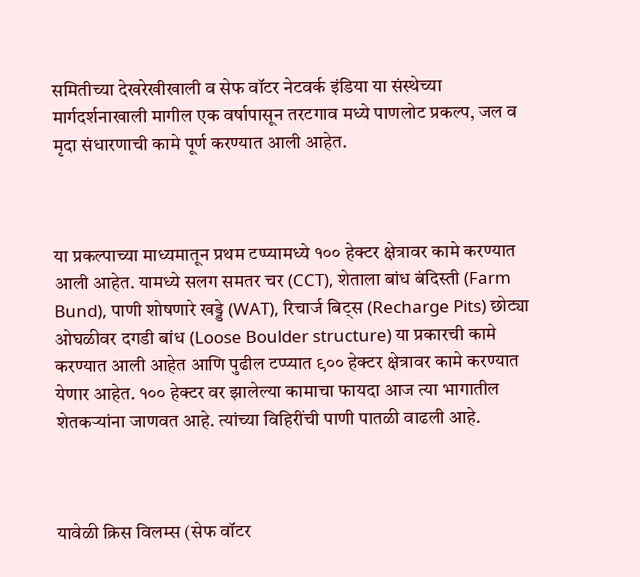समितीच्या देखरेखीखाली व सेफ वॉटर नेटवर्क इंडिया या संस्थेच्या मार्गदर्शनाखाली मागील एक वर्षापासून तरटगाव मध्ये पाणलोट प्रकल्प, जल व मृदा संधारणाची कामे पूर्ण करण्यात आली आहेत.



या प्रकल्पाच्या माध्यमातून प्रथम टप्प्यामध्ये १०० हेक्टर क्षेत्रावर कामे करण्यात आली आहेत. यामध्ये सलग समतर चर (CCT), शेताला बांध बंदिस्ती (Farm Bund), पाणी शोषणारे खड्डे (WAT), रिचार्ज बिट्स (Recharge Pits) छोट्या ओघळीवर दगडी बांध (Loose Boulder structure) या प्रकारची कामे करण्यात आली आहेत आणि पुढील टप्प्यात ९०० हेक्टर क्षेत्रावर कामे करण्यात येणार आहेत. १०० हेक्टर वर झालेल्या कामाचा फायदा आज त्या भागातील शेतकऱ्यांना जाणवत आहे. त्यांच्या विहिरींची पाणी पातळी वाढली आहे.



यावेळी क्रिस विलम्स (सेफ वॉटर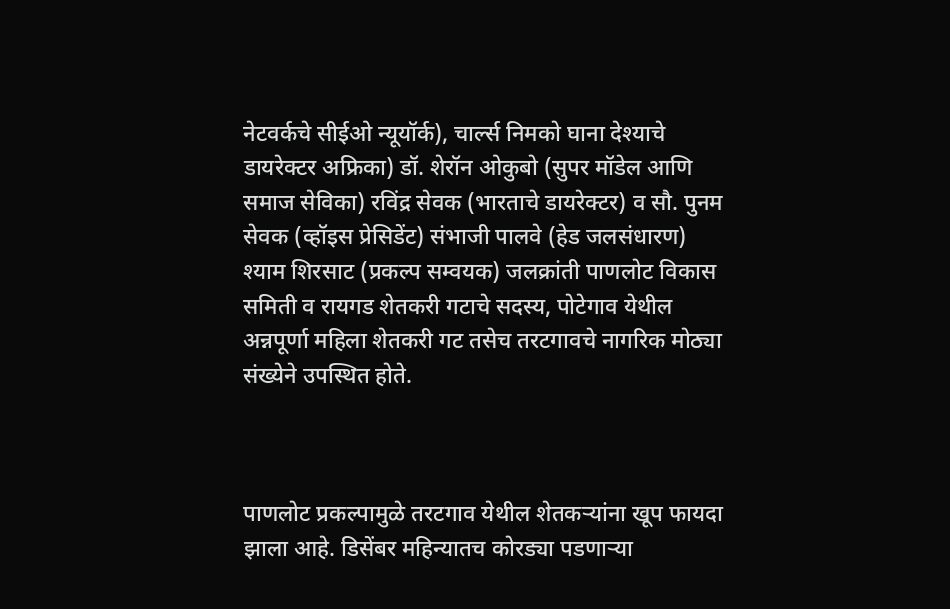नेटवर्कचे सीईओ न्यूयॉर्क), चार्ल्स निमको घाना देश्याचे डायरेक्टर अफ्रिका) डॉ. शेरॉन ओकुबो (सुपर मॉडेल आणि समाज सेविका) रविंद्र सेवक (भारताचे डायरेक्टर) व सौ. पुनम सेवक (व्हॉइस प्रेसिडेंट) संभाजी पालवे (हेड जलसंधारण) श्याम शिरसाट (प्रकल्प सम्वयक) जलक्रांती पाणलोट विकास समिती व रायगड शेतकरी गटाचे सदस्य, पोटेगाव येथील अन्नपूर्णा महिला शेतकरी गट तसेच तरटगावचे नागरिक मोठ्या संख्येने उपस्थित होते.



पाणलोट प्रकल्पामुळे तरटगाव येथील शेतकऱ्यांना खूप फायदा झाला आहे. डिसेंबर महिन्यातच कोरड्या पडणाऱ्या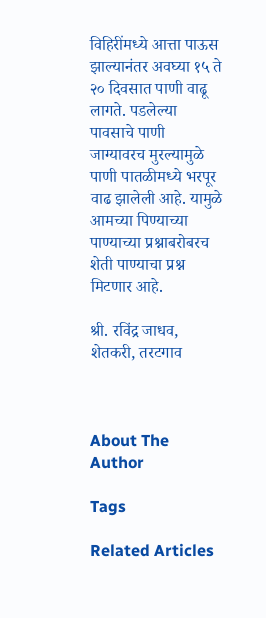विहिरींमध्ये आत्ता पाऊस झाल्यानंतर अवघ्या १५ ते २० दिवसात पाणी वाढू लागते. पडलेल्या पावसाचे पाणी जाग्यावरच मुरल्यामुळे पाणी पातळीमध्ये भरपूर वाढ झालेली आहे. यामुळे आमच्या पिण्याच्या पाण्याच्या प्रश्नाबरोबरच शेती पाण्याचा प्रश्न मिटणार आहे.

श्री. रविंद्र जाधव, शेतकरी, तरटगाव



About The Author

Tags

Related Articles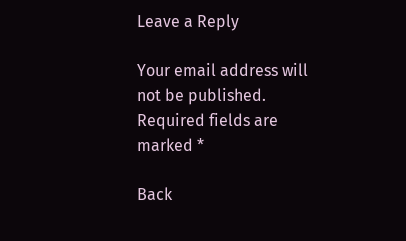Leave a Reply

Your email address will not be published. Required fields are marked *

Back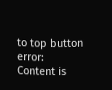to top button
error: Content is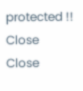protected !!
Close
Close